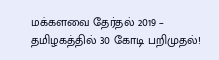மக்களவை தேர்தல் 2019 – தமிழகத்தில் 30 கோடி பறிமுதல்!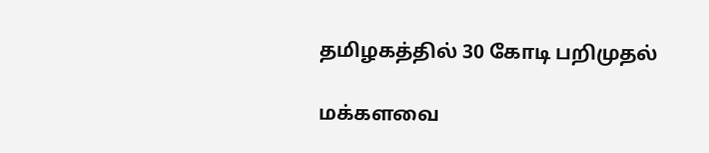தமிழகத்தில் 30 கோடி பறிமுதல்

மக்களவை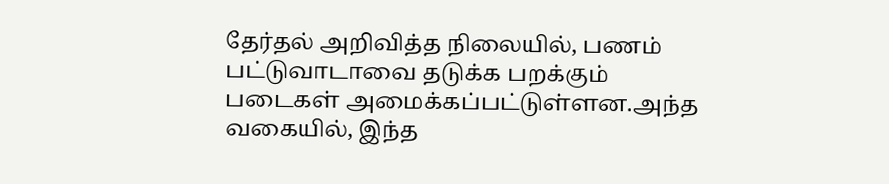தேர்தல் அறிவித்த நிலையில், பணம் பட்டுவாடாவை தடுக்க பறக்கும் படைகள் அமைக்கப்பட்டுள்ளன.அந்த வகையில், இந்த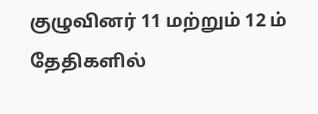குழுவினர் 11 மற்றும் 12 ம் தேதிகளில்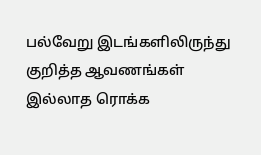பல்வேறு இடங்களிலிருந்து குறித்த ஆவணங்கள் இல்லாத ரொக்க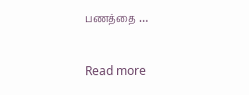பணத்தை …

Read more